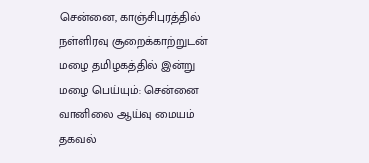சென்னை, காஞ்சிபுரத்தில் நள்ளிரவு சூறைக்காற்றுடன் மழை தமிழகத்தில் இன்று மழை பெய்யும்: சென்னை வானிலை ஆய்வு மையம் தகவல்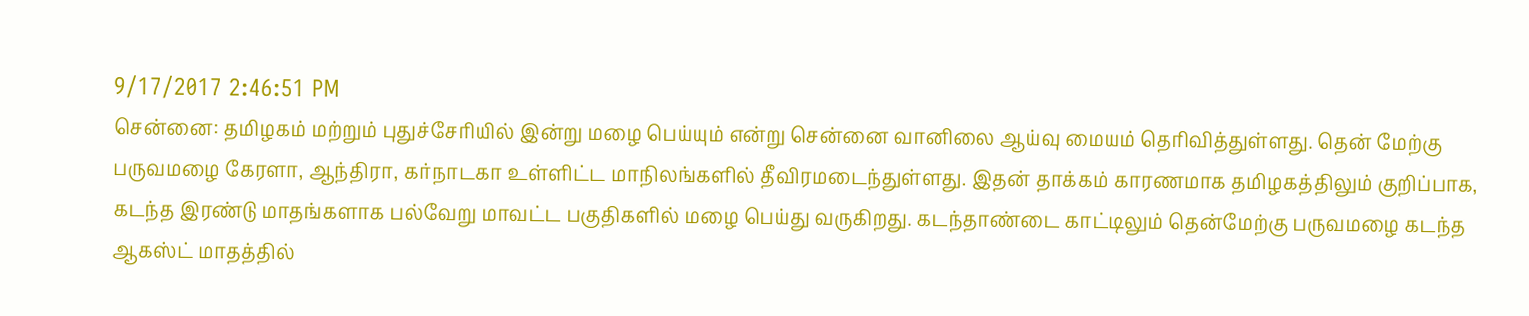9/17/2017 2:46:51 PM
சென்னை: தமிழகம் மற்றும் புதுச்சேரியில் இன்று மழை பெய்யும் என்று சென்னை வானிலை ஆய்வு மையம் தெரிவித்துள்ளது. தென் மேற்கு பருவமழை கேரளா, ஆந்திரா, கர்நாடகா உள்ளிட்ட மாநிலங்களில் தீவிரமடைந்துள்ளது. இதன் தாக்கம் காரணமாக தமிழகத்திலும் குறிப்பாக, கடந்த இரண்டு மாதங்களாக பல்வேறு மாவட்ட பகுதிகளில் மழை பெய்து வருகிறது. கடந்தாண்டை காட்டிலும் தென்மேற்கு பருவமழை கடந்த ஆகஸ்ட் மாதத்தில்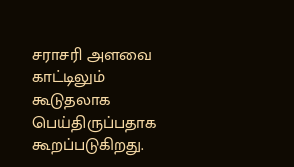சராசரி அளவை காட்டிலும் கூடுதலாக பெய்திருப்பதாக கூறப்படுகிறது.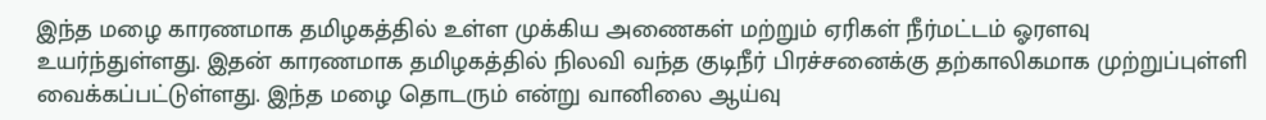இந்த மழை காரணமாக தமிழகத்தில் உள்ள முக்கிய அணைகள் மற்றும் ஏரிகள் நீர்மட்டம் ஓரளவு உயர்ந்துள்ளது. இதன் காரணமாக தமிழகத்தில் நிலவி வந்த குடிநீர் பிரச்சனைக்கு தற்காலிகமாக முற்றுப்புள்ளி வைக்கப்பட்டுள்ளது. இந்த மழை தொடரும் என்று வானிலை ஆய்வு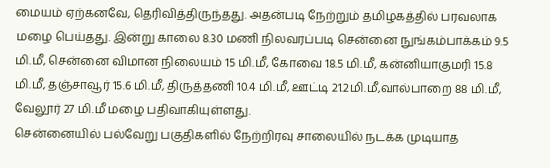மையம் ஏற்கனவே, தெரிவித்திருந்தது. அதன்படி நேற்றும் தமிழகத்தில் பரவலாக மழை பெய்தது. இன்று காலை 8.30 மணி நிலவரப்படி சென்னை நுங்கம்பாக்கம் 9.5 மி.மீ, சென்னை விமான நிலையம் 15 மி.மீ, கோவை 18.5 மி.மீ, கன்னியாகுமரி 15.8 மி.மீ, தஞ்சாவூர் 15.6 மி.மீ, திருத்தணி 10.4 மி.மீ, ஊட்டி 21.2மி.மீ,வால்பாறை 88 மி.மீ, வேலூர் 27 மி.மீ மழை பதிவாகியுள்ளது.
சென்னையில் பல்வேறு பகுதிகளில் நேற்றிரவு சாலையில் நடக்க முடியாத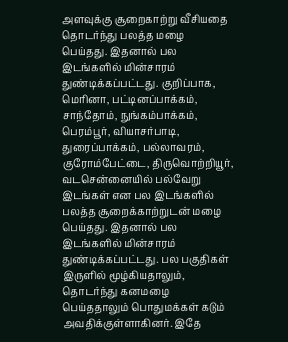அளவுக்கு சூறைகாற்று வீசியதை தொடர்ந்து பலத்த மழை பெய்தது. இதனால் பல இடங்களில் மின்சாரம் துண்டிக்கப்பட்டது. குறிப்பாக, மெரினா, பட்டினப்பாக்கம், சாந்தோம், நுங்கம்பாக்கம், பெரம்பூர், வியாசர்பாடி, துரைப்பாக்கம், பல்லாவரம், குரோம்பேட்டை, திருவொற்றியூர், வடசென்னையில் பல்வேறு இடங்கள் என பல இடங்களில் பலத்த சூறைக்காற்றுடன் மழை பெய்தது. இதனால் பல இடங்களில் மின்சாரம் துண்டிக்கப்பட்டது. பல பகுதிகள் இருளில் மூழ்கியதாலும், தொடர்ந்து கனமழை பெய்ததாலும் பொதுமக்கள் கடும் அவதிக்குள்ளாகினர். இதே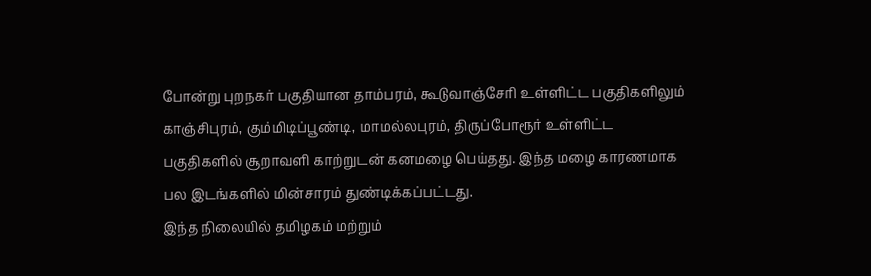போன்று புறநகர் பகுதியான தாம்பரம், கூடுவாஞ்சேரி உள்ளிட்ட பகுதிகளிலும் காஞ்சிபுரம், கும்மிடிப்பூண்டி, மாமல்லபுரம், திருப்போரூர் உள்ளிட்ட பகுதிகளில் சூறாவளி காற்றுடன் கனமழை பெய்தது. இந்த மழை காரணமாக பல இடங்களில் மின்சாரம் துண்டிக்கப்பட்டது.
இந்த நிலையில் தமிழகம் மற்றும்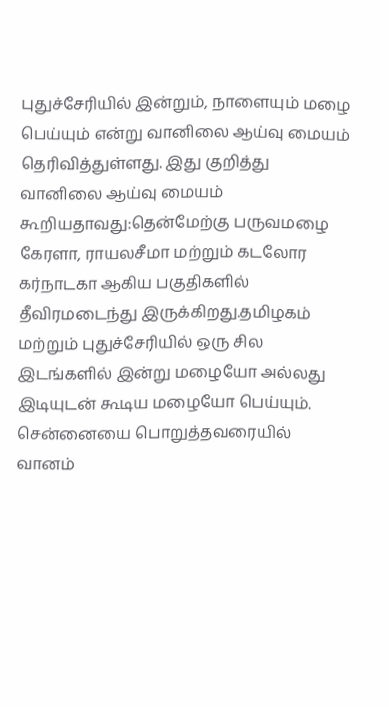புதுச்சேரியில் இன்றும், நாளையும் மழை பெய்யும் என்று வானிலை ஆய்வு மையம் தெரிவித்துள்ளது. இது குறித்து வானிலை ஆய்வு மையம் கூறியதாவது:தென்மேற்கு பருவமழை கேரளா, ராயலசீமா மற்றும் கடலோர கர்நாடகா ஆகிய பகுதிகளில் தீவிரமடைந்து இருக்கிறது.தமிழகம் மற்றும் புதுச்சேரியில் ஒரு சில இடங்களில் இன்று மழையோ அல்லது இடியுடன் கூடிய மழையோ பெய்யும். சென்னையை பொறுத்தவரையில் வானம்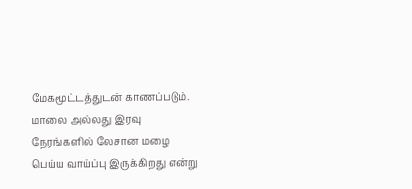மேகமூட்டத்துடன் காணப்படும். மாலை அல்லது இரவு நேரங்களில் லேசான மழை பெய்ய வாய்ப்பு இருக்கிறது என்று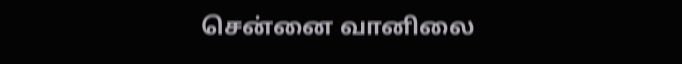சென்னை வானிலை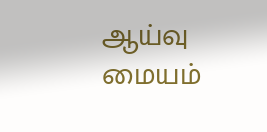ஆய்வு மையம்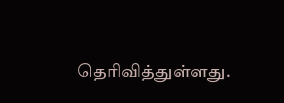தெரிவித்துள்ளது.